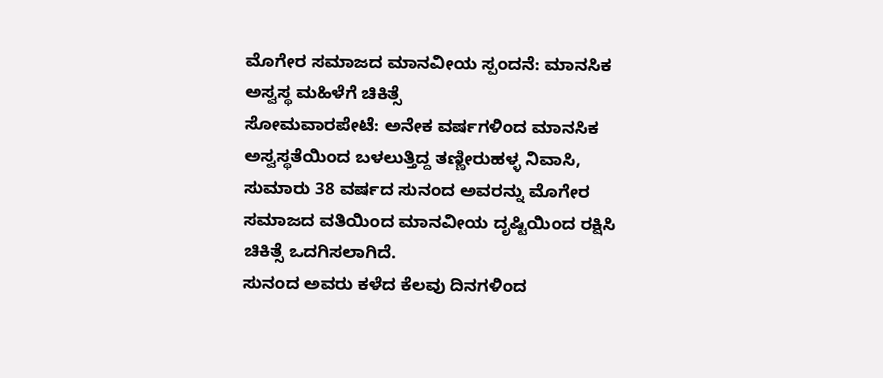ಮೊಗೇರ ಸಮಾಜದ ಮಾನವೀಯ ಸ್ಪಂದನೆ: ಮಾನಸಿಕ ಅಸ್ವಸ್ಥ ಮಹಿಳೆಗೆ ಚಿಕಿತ್ಸೆ
ಸೋಮವಾರಪೇಟೆ: ಅನೇಕ ವರ್ಷಗಳಿಂದ ಮಾನಸಿಕ ಅಸ್ವಸ್ಥತೆಯಿಂದ ಬಳಲುತ್ತಿದ್ದ ತಣ್ಣೀರುಹಳ್ಳ ನಿವಾಸಿ, ಸುಮಾರು 38 ವರ್ಷದ ಸುನಂದ ಅವರನ್ನು ಮೊಗೇರ ಸಮಾಜದ ವತಿಯಿಂದ ಮಾನವೀಯ ದೃಷ್ಟಿಯಿಂದ ರಕ್ಷಿಸಿ ಚಿಕಿತ್ಸೆ ಒದಗಿಸಲಾಗಿದೆ.
ಸುನಂದ ಅವರು ಕಳೆದ ಕೆಲವು ದಿನಗಳಿಂದ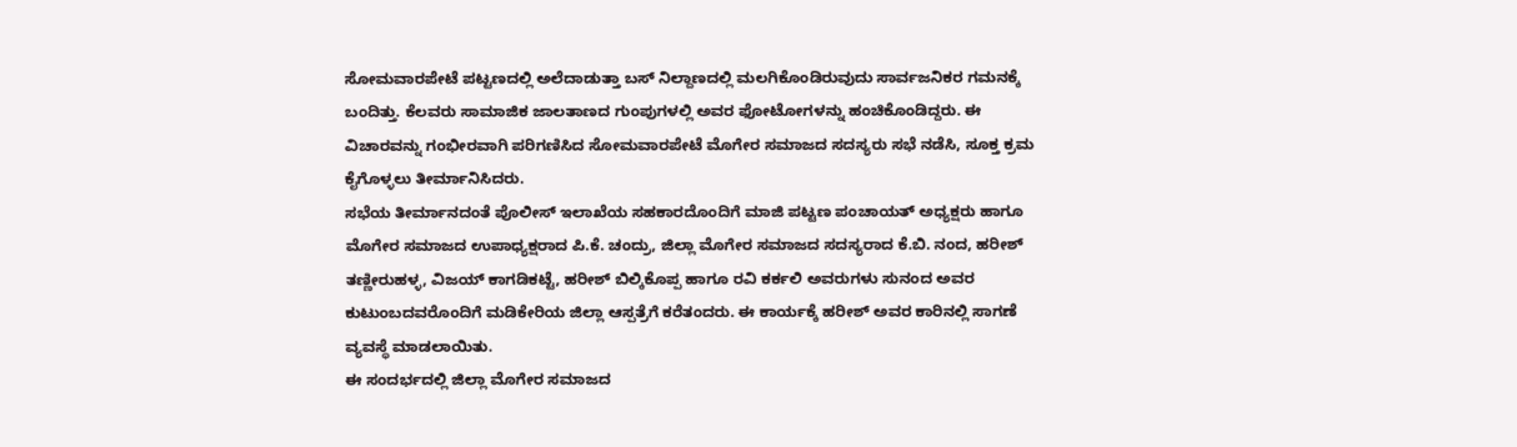ಸೋಮವಾರಪೇಟೆ ಪಟ್ಟಣದಲ್ಲಿ ಅಲೆದಾಡುತ್ತಾ ಬಸ್ ನಿಲ್ದಾಣದಲ್ಲಿ ಮಲಗಿಕೊಂಡಿರುವುದು ಸಾರ್ವಜನಿಕರ ಗಮನಕ್ಕೆ ಬಂದಿತ್ತು. ಕೆಲವರು ಸಾಮಾಜಿಕ ಜಾಲತಾಣದ ಗುಂಪುಗಳಲ್ಲಿ ಅವರ ಫೋಟೋಗಳನ್ನು ಹಂಚಿಕೊಂಡಿದ್ದರು. ಈ ವಿಚಾರವನ್ನು ಗಂಭೀರವಾಗಿ ಪರಿಗಣಿಸಿದ ಸೋಮವಾರಪೇಟೆ ಮೊಗೇರ ಸಮಾಜದ ಸದಸ್ಯರು ಸಭೆ ನಡೆಸಿ, ಸೂಕ್ತ ಕ್ರಮ ಕೈಗೊಳ್ಳಲು ತೀರ್ಮಾನಿಸಿದರು.
ಸಭೆಯ ತೀರ್ಮಾನದಂತೆ ಪೊಲೀಸ್ ಇಲಾಖೆಯ ಸಹಕಾರದೊಂದಿಗೆ ಮಾಜಿ ಪಟ್ಟಣ ಪಂಚಾಯತ್ ಅಧ್ಯಕ್ಷರು ಹಾಗೂ ಮೊಗೇರ ಸಮಾಜದ ಉಪಾಧ್ಯಕ್ಷರಾದ ಪಿ.ಕೆ. ಚಂದ್ರು, ಜಿಲ್ಲಾ ಮೊಗೇರ ಸಮಾಜದ ಸದಸ್ಯರಾದ ಕೆ.ಬಿ. ನಂದ, ಹರೀಶ್ ತಣ್ಣೀರುಹಳ್ಳ, ವಿಜಯ್ ಕಾಗಡಿಕಟ್ಟೆ, ಹರೀಶ್ ಬಿಲ್ಕಿಕೊಪ್ಪ ಹಾಗೂ ರವಿ ಕರ್ಕಲಿ ಅವರುಗಳು ಸುನಂದ ಅವರ ಕುಟುಂಬದವರೊಂದಿಗೆ ಮಡಿಕೇರಿಯ ಜಿಲ್ಲಾ ಆಸ್ಪತ್ರೆಗೆ ಕರೆತಂದರು. ಈ ಕಾರ್ಯಕ್ಕೆ ಹರೀಶ್ ಅವರ ಕಾರಿನಲ್ಲಿ ಸಾಗಣೆ ವ್ಯವಸ್ಥೆ ಮಾಡಲಾಯಿತು.
ಈ ಸಂದರ್ಭದಲ್ಲಿ ಜಿಲ್ಲಾ ಮೊಗೇರ ಸಮಾಜದ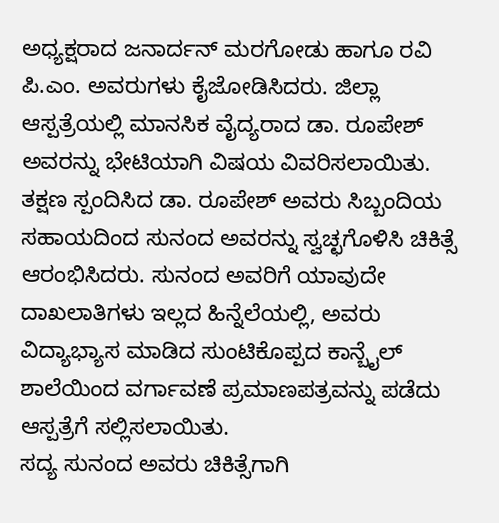ಅಧ್ಯಕ್ಷರಾದ ಜನಾರ್ದನ್ ಮರಗೋಡು ಹಾಗೂ ರವಿ ಪಿ.ಎಂ. ಅವರುಗಳು ಕೈಜೋಡಿಸಿದರು. ಜಿಲ್ಲಾ ಆಸ್ಪತ್ರೆಯಲ್ಲಿ ಮಾನಸಿಕ ವೈದ್ಯರಾದ ಡಾ. ರೂಪೇಶ್ ಅವರನ್ನು ಭೇಟಿಯಾಗಿ ವಿಷಯ ವಿವರಿಸಲಾಯಿತು.
ತಕ್ಷಣ ಸ್ಪಂದಿಸಿದ ಡಾ. ರೂಪೇಶ್ ಅವರು ಸಿಬ್ಬಂದಿಯ ಸಹಾಯದಿಂದ ಸುನಂದ ಅವರನ್ನು ಸ್ವಚ್ಛಗೊಳಿಸಿ ಚಿಕಿತ್ಸೆ ಆರಂಭಿಸಿದರು. ಸುನಂದ ಅವರಿಗೆ ಯಾವುದೇ ದಾಖಲಾತಿಗಳು ಇಲ್ಲದ ಹಿನ್ನೆಲೆಯಲ್ಲಿ, ಅವರು ವಿದ್ಯಾಭ್ಯಾಸ ಮಾಡಿದ ಸುಂಟಿಕೊಪ್ಪದ ಕಾನ್ಬೈಲ್ ಶಾಲೆಯಿಂದ ವರ್ಗಾವಣೆ ಪ್ರಮಾಣಪತ್ರವನ್ನು ಪಡೆದು ಆಸ್ಪತ್ರೆಗೆ ಸಲ್ಲಿಸಲಾಯಿತು.
ಸದ್ಯ ಸುನಂದ ಅವರು ಚಿಕಿತ್ಸೆಗಾಗಿ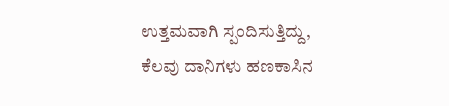ಉತ್ತಮವಾಗಿ ಸ್ಪಂದಿಸುತ್ತಿದ್ದು, ಕೆಲವು ದಾನಿಗಳು ಹಣಕಾಸಿನ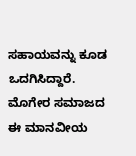ಸಹಾಯವನ್ನು ಕೂಡ ಒದಗಿಸಿದ್ದಾರೆ. ಮೊಗೇರ ಸಮಾಜದ ಈ ಮಾನವೀಯ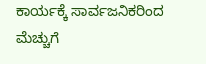ಕಾರ್ಯಕ್ಕೆ ಸಾರ್ವಜನಿಕರಿಂದ ಮೆಚ್ಚುಗೆ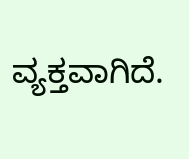ವ್ಯಕ್ತವಾಗಿದೆ.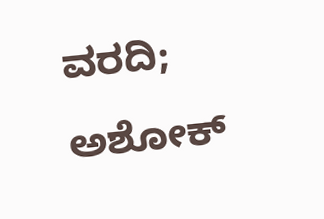ವರದಿ; ಅಶೋಕ್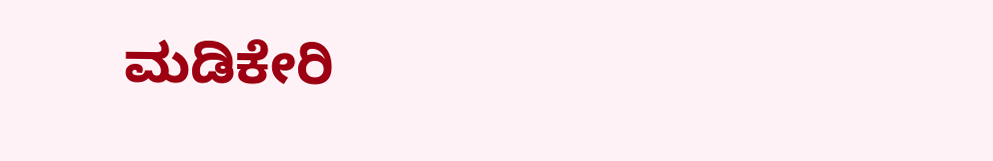ಮಡಿಕೇರಿ